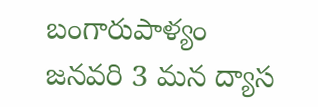బంగారుపాళ్యం జనవరి 3 మన ద్యాస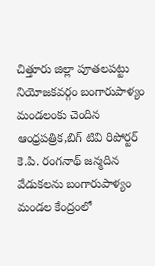చిత్తూరు జిల్లా పూతలపట్టు నియోజకవర్గం బంగారుపాళ్యం మండలంకు చెందిన ఆంధ్రపత్రిక,బిగ్ టివి రిపోర్టర్ కె.పి. రంగనాథ్ జన్మదిన వేడుకలను బంగారుపాళ్యం మండల కేంద్రంలో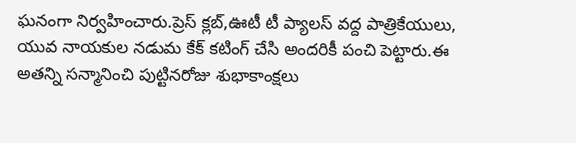ఘనంగా నిర్వహించారు.ప్రెస్ క్లబ్,ఊటీ టీ ప్యాలస్ వద్ద పాత్రికేయులు, యువ నాయకుల నడుమ కేక్ కటింగ్ చేసి అందరికీ పంచి పెట్టారు.ఈ అతన్ని సన్మానించి పుట్టినరోజు శుభాకాంక్షలు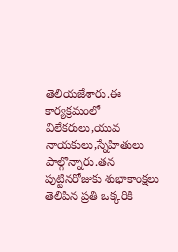తెలియజేశారు.ఈ కార్యక్రమంలో విలేకరులు,యువ నాయకులు,స్నేహితులు పాల్గొన్నారు.తన పుట్టినరోజుకు శుభాకాంక్షలు తెలిపిన ప్రతి ఒక్కరికి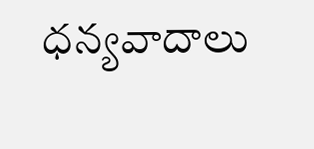ధన్యవాదాలు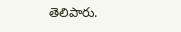తెలిపారు.